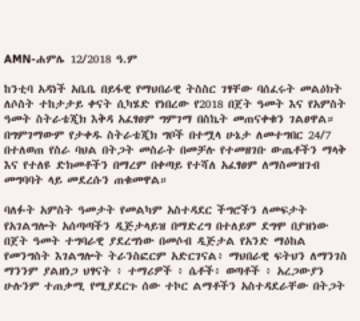AMN-ሐምሌ 12/2018 ዓ.ም

ከንቲባ አዳነች አቤቤ በይፋዊ የማህበራዊ ትስስር ገፃቸው ባሰፈሩት መልዕክት ለሶስት ተከታታይ ቀናት ሲካሄድ የነበረው የ2018 በጀት ዓመት እና የአምስት ዓመት ስትራቴጂክ እቅዳ አፈፃፀም ግምገማ በስኬት መጠናቀቁን ገልፀዋል።
በግምገማውም የታቀዱ ስትራቴጂክ ግቦች በተሟላ ሁኔታ ለመተግበር 24/7 በተለወጠ የስራ ባህል በትጋት መስራት በመቻሉ የተመዘገቡ ውጤቶችን ማላቅ እና የተለዩ ድክመቶችን በማረም በቀጣይ የተሻለ አፈፃፀም ለማስመዝገብ መግባባት ላይ መደረሱን ጠቁመዋል።

ባለፉት አምስት ዓመታት የመልካም አስተዳደር ችግሮችን ለመፍታት የአገልግሎት አሰጣጣችን ዲጅታላይዝ በማድረግ በተለይም ደግሞ በያዝነው በጀት ዓመት ተግባራዊ ያደረግነው በመሶብ ዲጅታል የአንድ ማዕከል የመንግስት እገልግሎት ትራንስፎርም አድርገናል፥ ማህበራዊ ፍትህን ለማንገስ ማንንም ያልዘነጋ ህፃናት ፥ ተማሪዎች ፥ ሴቶች፥ ወጣቶች ፥ አረጋውያን ሁሉንም ተጠቃሚ የሚያደርጉ ሰው ተኮር ልማቶችን አስተዳደራቸው በትጋት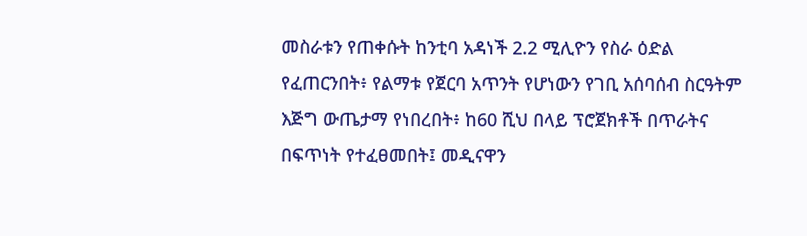መስራቱን የጠቀሱት ከንቲባ አዳነች 2.2 ሚሊዮን የስራ ዕድል የፈጠርንበት፥ የልማቱ የጀርባ አጥንት የሆነውን የገቢ አሰባሰብ ስርዓትም እጅግ ውጤታማ የነበረበት፥ ከ60 ሺህ በላይ ፕሮጀክቶች በጥራትና በፍጥነት የተፈፀመበት፤ መዲናዋን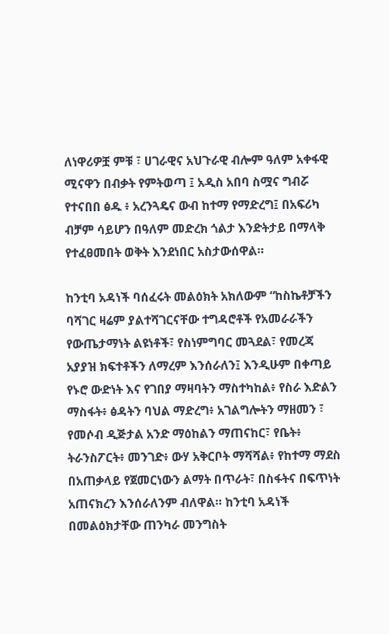ለነዋሪዎቿ ምቹ ፣ ሀገራዊና አህጉራዊ ብሎም ዓለም አቀፋዊ ሚናዋን በብቃት የምትወጣ ፤ አዲስ አበባ ስሟና ግብሯ የተናበበ ፅዱ ፥ አረንጓዴና ውብ ከተማ የማድረግ፤ በአፍሪካ ብቻም ሳይሆን በዓለም መድረክ ጎልታ እንድትታይ በማላቅ የተፈፀመበት ወቅት እንደነበር አስታውሰዋል።

ከንቲባ አዳነች ባሰፈሩት መልዕክት አክለውም “ከስኬቶቻችን ባሻገር ዛሬም ያልተሻገርናቸው ተግዳሮቶች የአመራራችን የውጤታማነት ልዩነቶች፣ የስነምግባር መጓደል፣ የመረጃ አያያዝ ክፍተቶችን ለማረም እንሰራለን፤ እንዲሁም በቀጣይ የኑሮ ውድነት እና የገበያ ማዛባትን ማስተካከል፥ የስራ እድልን ማስፋት፥ ፅዳትን ባህል ማድረግ፥ አገልግሎትን ማዘመን ፣ የመሶብ ዲጅታል አንድ ማዕከልን ማጠናከር፣ የቤት፥ ትራንስፖርት፥ መንገድ፥ ውሃ አቅርቦት ማሻሻል፥ የከተማ ማደስ በአጠቃላይ የጀመርነውን ልማት በጥራት፣ በስፋትና በፍጥነት አጠናክረን እንሰራለንም ብለዋል። ከንቲባ አዳነች በመልዕክታቸው ጠንካራ መንግስት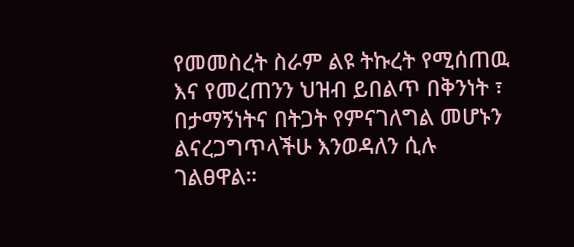የመመስረት ስራም ልዩ ትኩረት የሚሰጠዉ እና የመረጠንን ህዝብ ይበልጥ በቅንነት ፣ በታማኝነትና በትጋት የምናገለግል መሆኑን ልናረጋግጥላችሁ እንወዳለን ሲሉ ገልፀዋል።